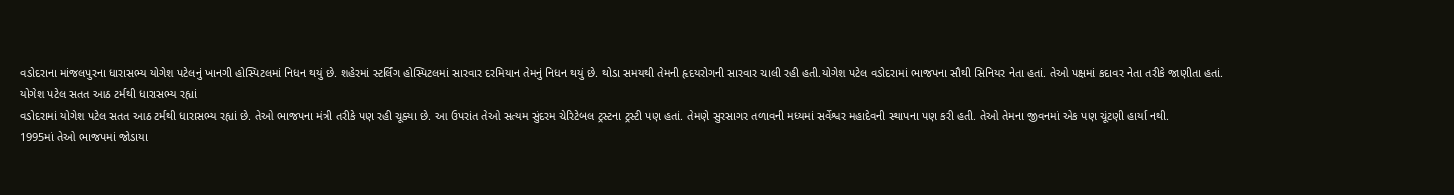વડોદરાના માંજલપુરના ધારાસભ્ય યોગેશ પટેલનું ખાનગી હોસ્પિટલમાં નિધન થયું છે. શહેરમાં સ્ટર્લિંગ હોસ્પિટલમાં સારવાર દરમિયાન તેમનું નિધન થયું છે. થોડા સમયથી તેમની હૃદયરોગની સારવાર ચાલી રહી હતી.યોગેશ પટેલ વડોદરામાં ભાજપના સૌથી સિનિયર નેતા હતાં. તેઓ પક્ષમાં કદાવર નેતા તરીકે જાણીતા હતાં.
યોગેશ પટેલ સતત આઠ ટર્મથી ધારાસભ્ય રહ્યાં
વડોદરામાં યોગેશ પટેલ સતત આઠ ટર્મથી ધારાસભ્ય રહ્યાં છે. તેઓ ભાજપના મંત્રી તરીકે પણ રહી ચૂક્યા છે. આ ઉપરાંત તેઓ સત્યમ સુંદરમ ચેરિટેબલ ટ્રસ્ટના ટ્રસ્ટી પણ હતાં. તેમણે સુરસાગર તળાવની મધ્યમાં સર્વેશ્વર મહાદેવની સ્થાપના પણ કરી હતી. તેઓ તેમના જીવનમાં એક પણ ચૂંટણી હાર્યા નથી.
1995માં તેઓ ભાજપમાં જોડાયા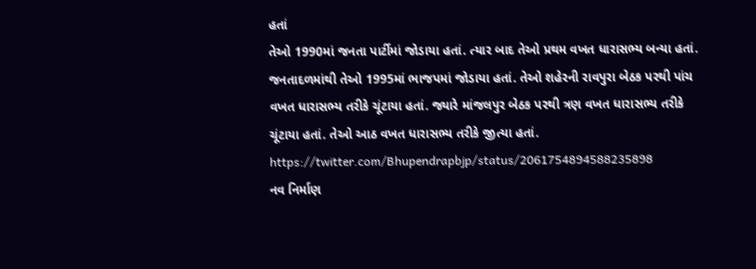હતાં
તેઓ 1990માં જનતા પાર્ટીમાં જોડાયા હતાં. ત્યાર બાદ તેઓ પ્રથમ વખત ધારાસભ્ય બન્યા હતાં. જનતાદળમાંથી તેઓ 1995માં ભાજપમાં જોડાયા હતાં. તેઓ શહેરની રાવપુરા બેઠક પરથી પાંચ વખત ધારાસભ્ય તરીકે ચૂંટાયા હતાં. જ્યારે માંજલપુર બેઠક પરથી ત્રણ વખત ધારાસભ્ય તરીકે ચૂંટાયા હતાં. તેઓ આઠ વખત ધારાસભ્ય તરીકે જીત્યા હતાં.
https://twitter.com/Bhupendrapbjp/status/2061754894588235898
નવ નિર્માણ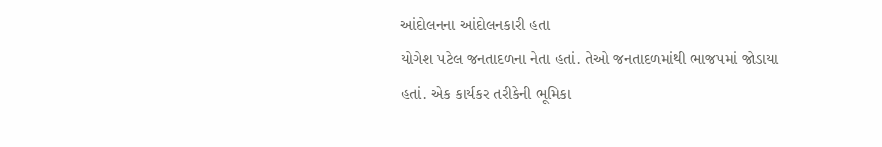આંદોલનના આંદોલનકારી હતા
યોગેશ પટેલ જનતાદળના નેતા હતાં. તેઓ જનતાદળમાંથી ભાજપમાં જોડાયા હતાં. એક કાર્યકર તરીકેની ભૂમિકા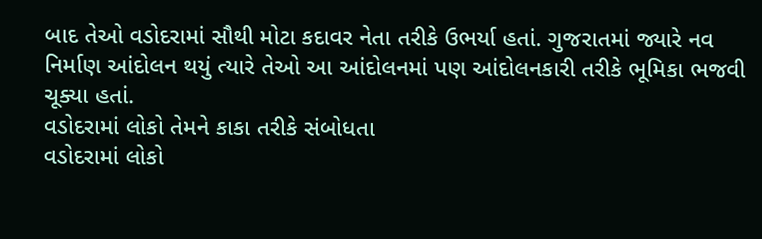બાદ તેઓ વડોદરામાં સૌથી મોટા કદાવર નેતા તરીકે ઉભર્યા હતાં. ગુજરાતમાં જ્યારે નવ નિર્માણ આંદોલન થયું ત્યારે તેઓ આ આંદોલનમાં પણ આંદોલનકારી તરીકે ભૂમિકા ભજવી ચૂક્યા હતાં.
વડોદરામાં લોકો તેમને કાકા તરીકે સંબોધતા
વડોદરામાં લોકો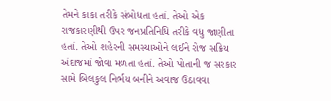તેમને કાકા તરીકે સંબોધતા હતાં. તેઓ એક રાજકારણીથી ઉપર જનપ્રતિનિધિ તરીકે વધુ જાણીતા હતાં. તેઓ શહેરની સમસ્યાઓને લઈને રોજ સક્રિય અંદાજમાં જોવા મળતા હતાં. તેઓ પોતાની જ સરકાર સામે બિલકુલ નિર્ભય બનીને અવાજ ઉઠાવવા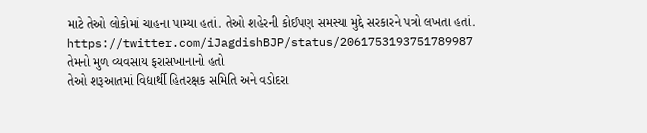માટે તેઓ લોકોમાં ચાહના પામ્યા હતાં. તેઓ શહેરની કોઈપણ સમસ્યા મુદ્દે સરકારને પત્રો લખતા હતાં.
https://twitter.com/iJagdishBJP/status/2061753193751789987
તેમનો મુળ વ્યવસાય ફરાસખાનાનો હતો
તેઓ શરૂઆતમાં વિદ્યાર્થી હિતરક્ષક સમિતિ અને વડોદરા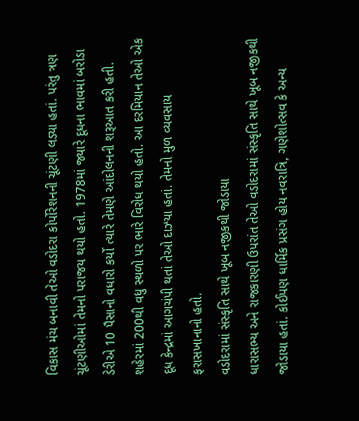વિકાસ મંચ બનાવી તેઓ વડોદરા કોર્પોરેશનની ચૂંટણી લડ્યા હતાં. પરંતુ ત્રણ ચૂંટણીઓમાં તેમનો પરાજય થયો હતો. 1978માં જ્યારે દૂધના ભાવમાં બરોડા ડેરીએ 10 પૈસાનો વધારો કર્યો ત્યારે તેમણે આંદોલનની શરૂઆત કરી હતી. શહેરમાં 200થી વધુ સ્થળો પર ભારે વિરોધ થયો હતો. આ દરમિયાન તેઓ એક દૂધ કેન્દ્રમાં આગચંપી થતાં તેઓ દાઝ્યા હતાં. તેમનો મુળ વ્યવસાય ફરાસખાનાનો હતો.
વડોદરામાં સંસ્કૃતિ સાથે ખૂબ નજીકથી જોડાયા
ધારાસભ્ય અને રાજકારણી ઉપરાંત તેઓ વડોદરામાં સંસ્કૃતિ સાથે ખૂબ નજીકથી જોડાયા હતાં. કોઈપણ ધાર્મિક પ્રસંગ હોય નવરાત્રિ, ગણેશોત્સવ કે અન્ય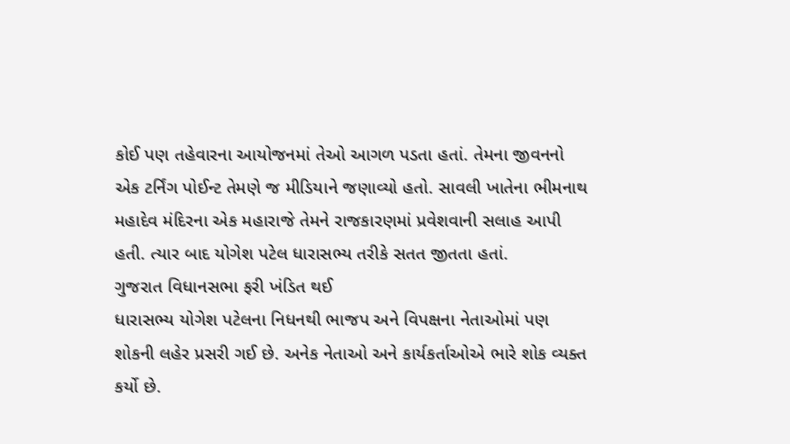કોઈ પણ તહેવારના આયોજનમાં તેઓ આગળ પડતા હતાં. તેમના જીવનનો એક ટર્નિંગ પોઈન્ટ તેમણે જ મીડિયાને જણાવ્યો હતો. સાવલી ખાતેના ભીમનાથ મહાદેવ મંદિરના એક મહારાજે તેમને રાજકારણમાં પ્રવેશવાની સલાહ આપી હતી. ત્યાર બાદ યોગેશ પટેલ ધારાસભ્ય તરીકે સતત જીતતા હતાં.
ગુજરાત વિધાનસભા ફરી ખંડિત થઈ
ધારાસભ્ય યોગેશ પટેલના નિધનથી ભાજપ અને વિપક્ષના નેતાઓમાં પણ શોકની લહેર પ્રસરી ગઈ છે. અનેક નેતાઓ અને કાર્યકર્તાઓએ ભારે શોક વ્યક્ત કર્યો છે.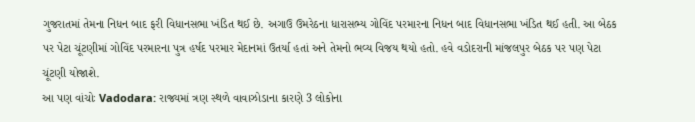ગુજરાતમાં તેમના નિધન બાદ ફરી વિધાનસભા ખંડિત થઈ છે. અગાઉ ઉમરેઠના ધારાસભ્ય ગોવિંદ પરમારના નિધન બાદ વિધાનસભા ખંડિત થઈ હતી. આ બેઠક પર પેટા ચૂંટણીમાં ગોવિંદ પરમારના પુત્ર હર્ષદ પરમાર મેદાનમાં ઉતર્યા હતાં અને તેમનો ભવ્ય વિજય થયો હતો. હવે વડોદરાની માંજલપુર બેઠક પર પણ પેટા ચૂંટણી યોજાશે.
આ પણ વાંચોઃ Vadodara: રાજ્યમાં ત્રણ સ્થળે વાવાઝોડાના કારણે 3 લોકોના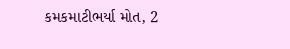કમકમાટીભર્યા મોત, 2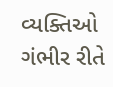વ્યક્તિઓ ગંભીર રીતે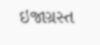ઇજાગ્રસ્ત